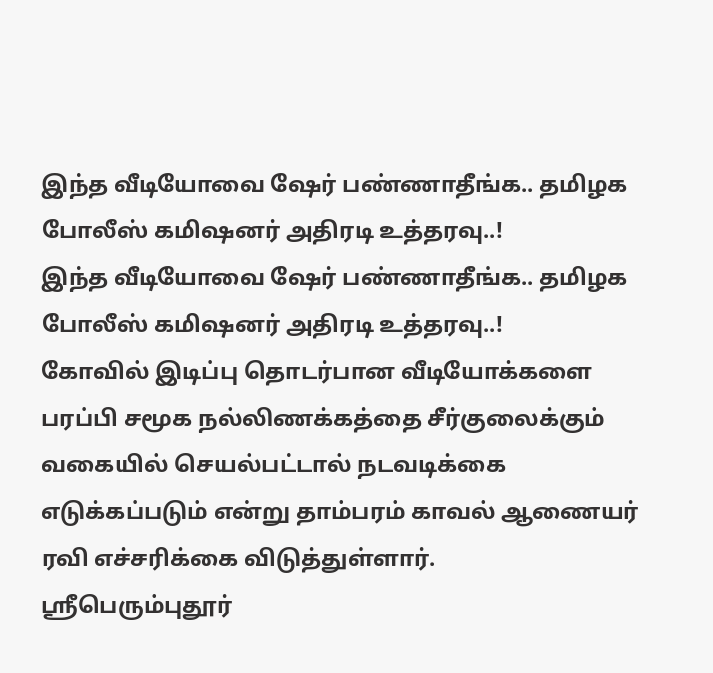இந்த வீடியோவை ஷேர் பண்ணாதீங்க.. தமிழக போலீஸ் கமிஷனர் அதிரடி உத்தரவு..!
இந்த வீடியோவை ஷேர் பண்ணாதீங்க.. தமிழக போலீஸ் கமிஷனர் அதிரடி உத்தரவு..!
கோவில் இடிப்பு தொடர்பான வீடியோக்களை பரப்பி சமூக நல்லிணக்கத்தை சீர்குலைக்கும் வகையில் செயல்பட்டால் நடவடிக்கை எடுக்கப்படும் என்று தாம்பரம் காவல் ஆணையர் ரவி எச்சரிக்கை விடுத்துள்ளார்.
ஸ்ரீபெரும்புதூர்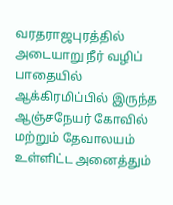வரதராஜபுரத்தில் அடையாறு நீர் வழிப் பாதையில் ஆக்கிரமிப்பில் இருந்த ஆஞ்சநேயர் கோவில் மற்றும் தேவாலயம் உள்ளிட்ட அனைத்தும்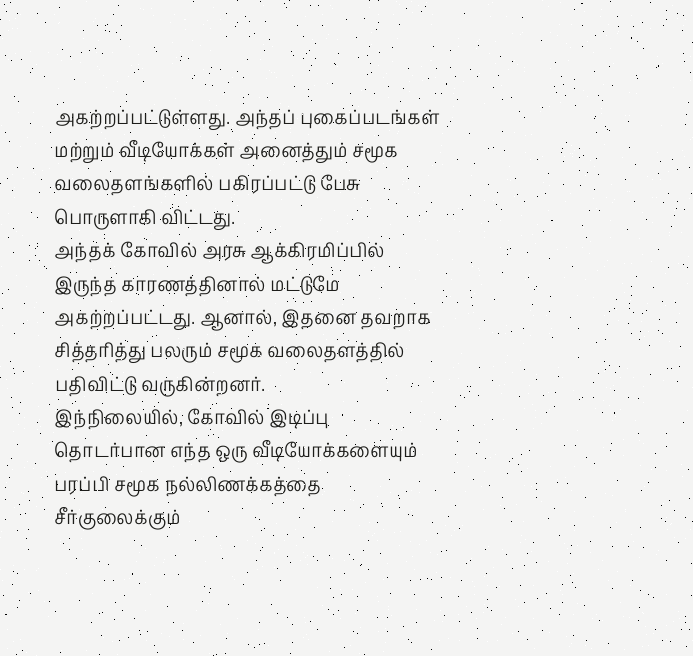அகற்றப்பட்டுள்ளது. அந்தப் புகைப்படங்கள் மற்றும் வீடியோக்கள் அனைத்தும் சமூக வலைதளங்களில் பகிரப்பட்டு பேசு பொருளாகி விட்டது.
அந்தக் கோவில் அரசு ஆக்கிரமிப்பில் இருந்த காரணத்தினால் மட்டுமே அகற்றப்பட்டது. ஆனால், இதனை தவறாக சித்தரித்து பலரும் சமூக வலைதளத்தில் பதிவிட்டு வருகின்றனர்.
இந்நிலையில், கோவில் இடிப்பு தொடர்பான எந்த ஒரு வீடியோக்களையும் பரப்பி சமூக நல்லிணக்கத்தை சீர்குலைக்கும்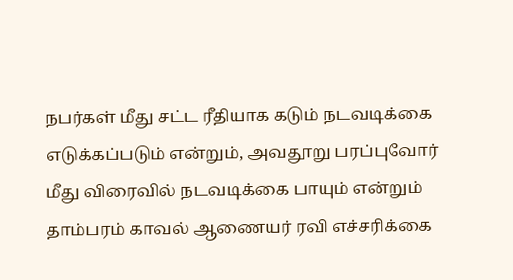நபர்கள் மீது சட்ட ரீதியாக கடும் நடவடிக்கை எடுக்கப்படும் என்றும், அவதூறு பரப்புவோர் மீது விரைவில் நடவடிக்கை பாயும் என்றும் தாம்பரம் காவல் ஆணையர் ரவி எச்சரிக்கை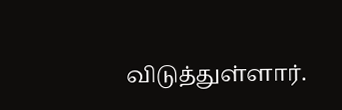விடுத்துள்ளார்.